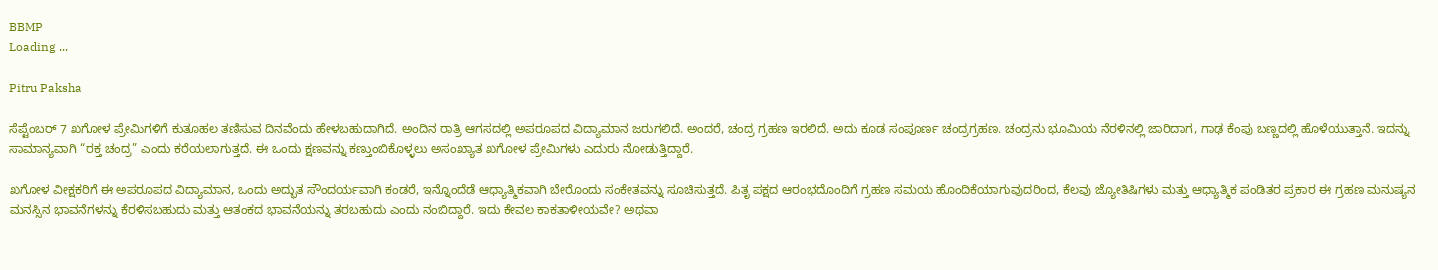BBMP
Loading ...

Pitru Paksha

ಸೆಪ್ಟೆಂಬರ್ 7 ಖಗೋಳ ಪ್ರೇಮಿಗಳಿಗೆ ಕುತೂಹಲ ತಣಿಸುವ ದಿನವೆಂದು ಹೇಳಬಹುದಾಗಿದೆ. ಅಂದಿನ ರಾತ್ರಿ ಆಗಸದಲ್ಲಿ ಅಪರೂಪದ ವಿದ್ಯಾಮಾನ ಜರುಗಲಿದೆ. ಅಂದರೆ, ಚಂದ್ರ ಗ್ರಹಣ ಇರಲಿದೆ. ಅದು ಕೂಡ ಸಂಪೂರ್ಣ ಚಂದ್ರಗ್ರಹಣ. ಚಂದ್ರನು ಭೂಮಿಯ ನೆರಳಿನಲ್ಲಿ ಜಾರಿದಾಗ, ಗಾಢ ಕೆಂಪು ಬಣ್ಣದಲ್ಲಿ ಹೊಳೆಯುತ್ತಾನೆ. ಇದನ್ನು ಸಾಮಾನ್ಯವಾಗಿ “ರಕ್ತ ಚಂದ್ರ” ಎಂದು ಕರೆಯಲಾಗುತ್ತದೆ. ಈ ಒಂದು ಕ್ಷಣವನ್ನು ಕಣ್ತುಂಬಿಕೊಳ್ಳಲು ಅಸಂಖ್ಯಾತ ಖಗೋಳ ಪ್ರೇಮಿಗಳು ಎದುರು ನೋಡುತ್ತಿದ್ದಾರೆ.

ಖಗೋಳ ವೀಕ್ಷಕರಿಗೆ ಈ ಅಪರೂಪದ ವಿದ್ಯಾಮಾನ, ಒಂದು ಅದ್ಭುತ ಸೌಂದರ್ಯವಾಗಿ ಕಂಡರೆ, ಇನ್ನೊಂದೆಡೆ ಆಧ್ಯಾತ್ಮಿಕವಾಗಿ ಬೇರೊಂದು ಸಂಕೇತವನ್ನು ಸೂಚಿಸುತ್ತದೆ. ಪಿತೃ ಪಕ್ಷದ ಆರಂಭದೊಂದಿಗೆ ಗ್ರಹಣ ಸಮಯ ಹೊಂದಿಕೆಯಾಗುವುದರಿಂದ, ಕೆಲವು ಜ್ಯೋತಿಷಿಗಳು ಮತ್ತು ಆಧ್ಯಾತ್ಮಿಕ ಪಂಡಿತರ ಪ್ರಕಾರ ಈ ಗ್ರಹಣ ಮನುಷ್ಯನ ಮನಸ್ಸಿನ ಭಾವನೆಗಳನ್ನು ಕೆರಳಿಸಬಹುದು ಮತ್ತು ಆತಂಕದ ಭಾವನೆಯನ್ನು ತರಬಹುದು ಎಂದು ನಂಬಿದ್ದಾರೆ. ಇದು ಕೇವಲ ಕಾಕತಾಳೀಯವೇ? ಅಥವಾ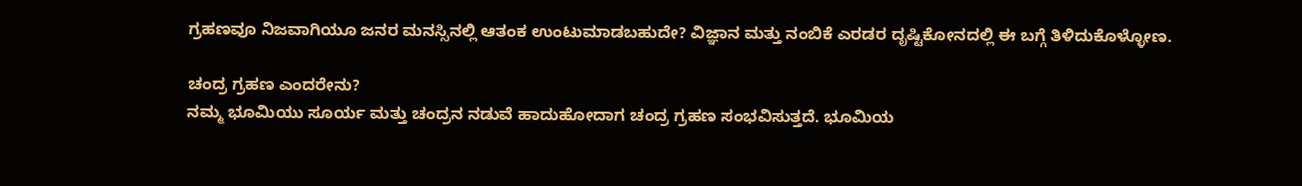ಗ್ರಹಣವೂ ನಿಜವಾಗಿಯೂ ಜನರ ಮನಸ್ಸಿನಲ್ಲಿ ಆತಂಕ ಉಂಟುಮಾಡಬಹುದೇ? ವಿಜ್ಞಾನ ಮತ್ತು ನಂಬಿಕೆ ಎರಡರ ದೃಷ್ಟಿಕೋನದಲ್ಲಿ ಈ ಬಗ್ಗೆ ತಿಳಿದುಕೊಳ್ಳೋಣ.

ಚಂದ್ರ ಗ್ರಹಣ ಎಂದರೇನು?
ನಮ್ಮ ಭೂಮಿಯು ಸೂರ್ಯ ಮತ್ತು ಚಂದ್ರನ ನಡುವೆ ಹಾದುಹೋದಾಗ ಚಂದ್ರ ಗ್ರಹಣ ಸಂಭವಿಸುತ್ತದೆ. ಭೂಮಿಯ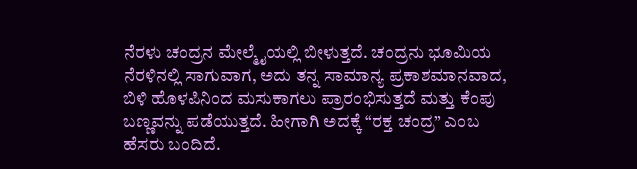ನೆರಳು ಚಂದ್ರನ ಮೇಲ್ಮೈಯಲ್ಲಿ ಬೀಳುತ್ತದೆ. ಚಂದ್ರನು ಭೂಮಿಯ ನೆರಳಿನಲ್ಲಿ ಸಾಗುವಾಗ, ಅದು ತನ್ನ ಸಾಮಾನ್ಯ ಪ್ರಕಾಶಮಾನವಾದ, ಬಿಳಿ ಹೊಳಪಿನಿಂದ ಮಸುಕಾಗಲು ಪ್ರಾರಂಭಿಸುತ್ತದೆ ಮತ್ತು ಕೆಂಪು ಬಣ್ಣವನ್ನು ಪಡೆಯುತ್ತದೆ. ಹೀಗಾಗಿ ಅದಕ್ಕೆ “ರಕ್ತ ಚಂದ್ರ” ಎಂಬ ಹೆಸರು ಬಂದಿದೆ.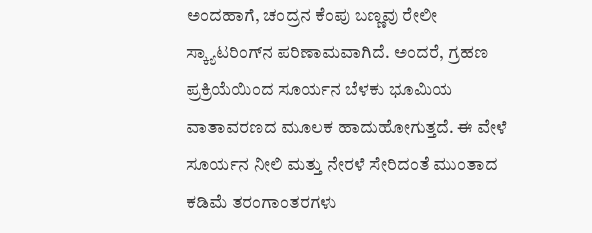ಅಂದಹಾಗೆ, ಚಂದ್ರನ ಕೆಂಪು ಬಣ್ಣವು ರೇಲೀ ಸ್ಕ್ಯಾಟರಿಂಗ್‌ನ ಪರಿಣಾಮವಾಗಿದೆ. ಅಂದರೆ, ಗ್ರಹಣ ಪ್ರಕ್ರಿಯೆಯಿಂದ ಸೂರ್ಯನ ಬೆಳಕು ಭೂಮಿಯ ವಾತಾವರಣದ ಮೂಲಕ ಹಾದುಹೋಗುತ್ತದೆ. ಈ ವೇಳೆ ಸೂರ್ಯನ ನೀಲಿ ಮತ್ತು ನೇರಳೆ ಸೇರಿದಂತೆ ಮುಂತಾದ ಕಡಿಮೆ ತರಂಗಾಂತರಗಳು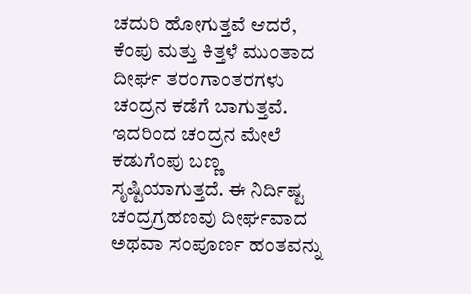ಚದುರಿ ಹೋಗುತ್ತವೆ ಆದರೆ, ಕೆಂಪು ಮತ್ತು ಕಿತ್ತಳೆ ಮುಂತಾದ ದೀರ್ಘ ತರಂಗಾಂತರಗಳು ಚಂದ್ರನ ಕಡೆಗೆ ಬಾಗುತ್ತವೆ. ಇದರಿಂದ ಚಂದ್ರನ ಮೇಲೆ ಕಡುಗೆಂಪು ಬಣ್ಣ ಸೃಷ್ಟಿಯಾಗುತ್ತದೆ. ಈ ನಿರ್ದಿಷ್ಟ ಚಂದ್ರಗ್ರಹಣವು ದೀರ್ಘವಾದ ಅಥವಾ ಸಂಪೂರ್ಣ ಹಂತವನ್ನು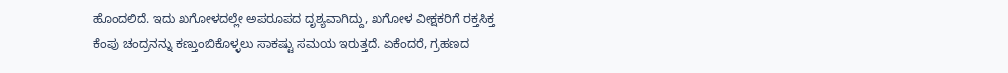ಹೊಂದಲಿದೆ. ಇದು ಖಗೋಳದಲ್ಲೇ ಅಪರೂಪದ ದೃಶ್ಯವಾಗಿದ್ದು, ಖಗೋಳ ವೀಕ್ಷಕರಿಗೆ ರಕ್ತಸಿಕ್ತ ಕೆಂಪು ಚಂದ್ರನನ್ನು ಕಣ್ತುಂಬಿಕೊಳ್ಳಲು ಸಾಕಷ್ಟು ಸಮಯ ಇರುತ್ತದೆ. ಏಕೆಂದರೆ, ಗ್ರಹಣದ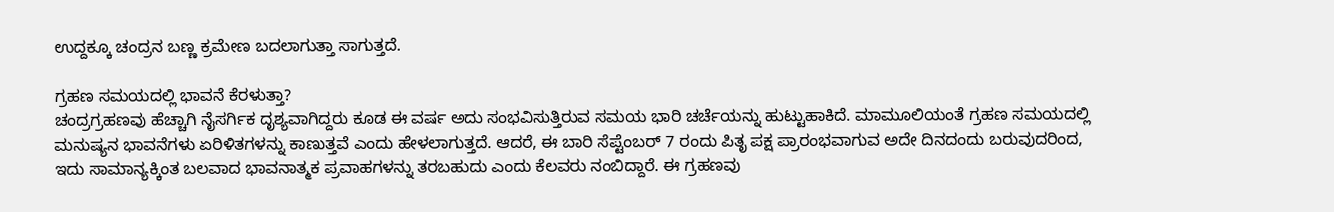ಉದ್ದಕ್ಕೂ ಚಂದ್ರನ ಬಣ್ಣ ಕ್ರಮೇಣ ಬದಲಾಗುತ್ತಾ ಸಾಗುತ್ತದೆ.

ಗ್ರಹಣ ಸಮಯದಲ್ಲಿ ಭಾವನೆ ಕೆರಳುತ್ತಾ?
ಚಂದ್ರಗ್ರಹಣವು ಹೆಚ್ಚಾಗಿ ನೈಸರ್ಗಿಕ ದೃಶ್ಯವಾಗಿದ್ದರು ಕೂಡ ಈ ವರ್ಷ ಅದು ಸಂಭವಿಸುತ್ತಿರುವ ಸಮಯ ಭಾರಿ ಚರ್ಚೆಯನ್ನು ಹುಟ್ಟುಹಾಕಿದೆ. ಮಾಮೂಲಿಯಂತೆ ಗ್ರಹಣ ಸಮಯದಲ್ಲಿ ಮನುಷ್ಯನ ಭಾವನೆಗಳು ಏರಿಳಿತಗಳನ್ನು ಕಾಣುತ್ತವೆ ಎಂದು ಹೇಳಲಾಗುತ್ತದೆ. ಆದರೆ, ಈ ಬಾರಿ ಸೆಪ್ಟೆಂಬರ್ 7 ರಂದು ಪಿತೃ ಪಕ್ಷ ಪ್ರಾರಂಭವಾಗುವ ಅದೇ ದಿನದಂದು ಬರುವುದರಿಂದ, ಇದು ಸಾಮಾನ್ಯಕ್ಕಿಂತ ಬಲವಾದ ಭಾವನಾತ್ಮಕ ಪ್ರವಾಹಗಳನ್ನು ತರಬಹುದು ಎಂದು ಕೆಲವರು ನಂಬಿದ್ದಾರೆ. ಈ ಗ್ರಹಣವು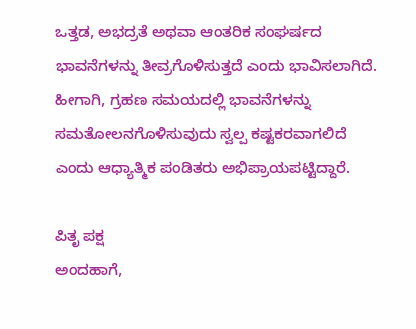ಒತ್ತಡ, ಅಭದ್ರತೆ ಅಥವಾ ಆಂತರಿಕ ಸಂಘರ್ಷದ ಭಾವನೆಗಳನ್ನು ತೀವ್ರಗೊಳಿಸುತ್ತದೆ ಎಂದು ಭಾವಿಸಲಾಗಿದೆ. ಹೀಗಾಗಿ, ಗ್ರಹಣ ಸಮಯದಲ್ಲಿ ಭಾವನೆಗಳನ್ನು ಸಮತೋಲನಗೊಳಿಸುವುದು ಸ್ವಲ್ಪ ಕಷ್ಟಕರವಾಗಲಿದೆ ಎಂದು ಆಧ್ಯಾತ್ಮಿಕ ಪಂಡಿತರು ಅಭಿಪ್ರಾಯಪಟ್ಟಿದ್ದಾರೆ.

ಪಿತೃ ಪಕ್ಷ
ಅಂದಹಾಗೆ,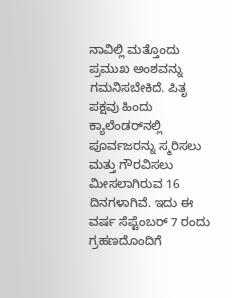ನಾವಿಲ್ಲಿ ಮತ್ತೊಂದು ಪ್ರಮುಖ ಅಂಶವನ್ನು ಗಮನಿಸಬೇಕಿದೆ. ಪಿತೃ ಪಕ್ಷವು ಹಿಂದು ಕ್ಯಾಲೆಂಡರ್‌ನಲ್ಲಿ ಪೂರ್ವಜರನ್ನು ಸ್ಮರಿಸಲು ಮತ್ತು ಗೌರವಿಸಲು ಮೀಸಲಾಗಿರುವ 16 ದಿನಗಳಾಗಿವೆ. ಇದು ಈ ವರ್ಷ ಸೆಪ್ಟೆಂಬರ್ 7 ರಂದು ಗ್ರಹಣದೊಂದಿಗೆ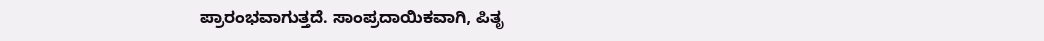ಪ್ರಾರಂಭವಾಗುತ್ತದೆ. ಸಾಂಪ್ರದಾಯಿಕವಾಗಿ, ಪಿತೃ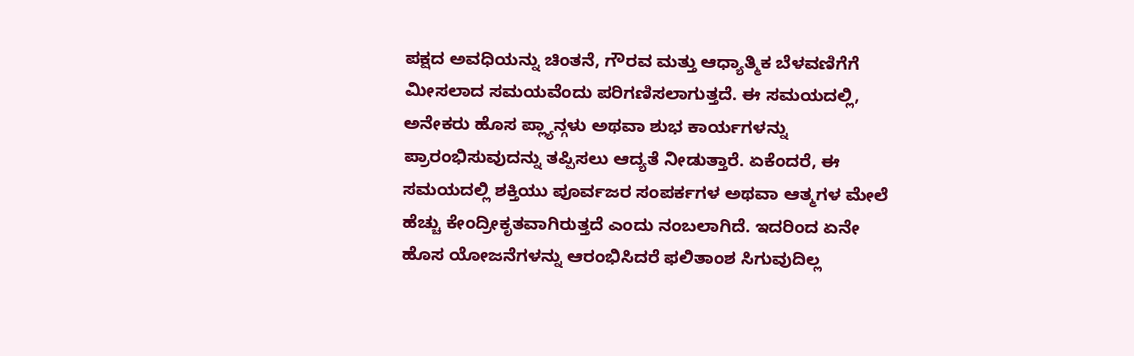ಪಕ್ಷದ ಅವಧಿಯನ್ನು ಚಿಂತನೆ, ಗೌರವ ಮತ್ತು ಆಧ್ಯಾತ್ಮಿಕ ಬೆಳವಣಿಗೆಗೆ ಮೀಸಲಾದ ಸಮಯವೆಂದು ಪರಿಗಣಿಸಲಾಗುತ್ತದೆ. ಈ ಸಮಯದಲ್ಲಿ, ಅನೇಕರು ಹೊಸ ಪ್ಲ್ಯಾನ್ಗಳು ಅಥವಾ ಶುಭ ಕಾರ್ಯಗಳನ್ನು ಪ್ರಾರಂಭಿಸುವುದನ್ನು ತಪ್ಪಿಸಲು ಆದ್ಯತೆ ನೀಡುತ್ತಾರೆ. ಏಕೆಂದರೆ, ಈ ಸಮಯದಲ್ಲಿ ಶಕ್ತಿಯು ಪೂರ್ವಜರ ಸಂಪರ್ಕಗಳ ಅಥವಾ ಆತ್ಮಗಳ ಮೇಲೆ ಹೆಚ್ಚು ಕೇಂದ್ರೀಕೃತವಾಗಿರುತ್ತದೆ ಎಂದು ನಂಬಲಾಗಿದೆ. ಇದರಿಂದ ಏನೇ ಹೊಸ ಯೋಜನೆಗಳನ್ನು ಆರಂಭಿಸಿದರೆ ಫಲಿತಾಂಶ ಸಿಗುವುದಿಲ್ಲ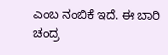ಎಂಬ ನಂಬಿಕೆ ಇದೆ. ಈ ಬಾರಿ ಚಂದ್ರ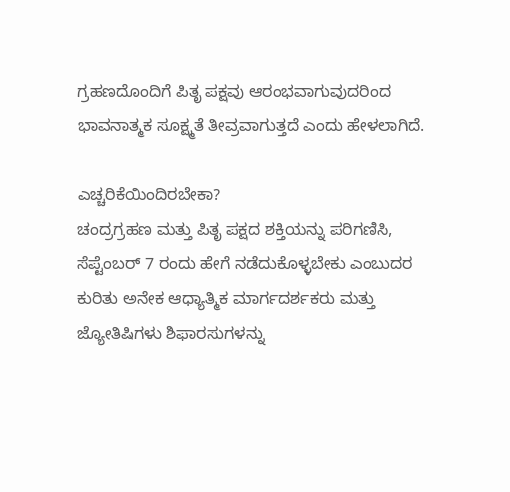ಗ್ರಹಣದೊಂದಿಗೆ ಪಿತೃ ಪಕ್ಷವು ಆರಂಭವಾಗುವುದರಿಂದ ಭಾವನಾತ್ಮಕ ಸೂಕ್ಷ್ಮತೆ ತೀವ್ರವಾಗುತ್ತದೆ ಎಂದು ಹೇಳಲಾಗಿದೆ.

ಎಚ್ಚರಿಕೆಯಿಂದಿರಬೇಕಾ?
ಚಂದ್ರಗ್ರಹಣ ಮತ್ತು ಪಿತೃ ಪಕ್ಷದ ಶಕ್ತಿಯನ್ನು ಪರಿಗಣಿಸಿ, ಸೆಪ್ಟೆಂಬರ್ 7 ರಂದು ಹೇಗೆ ನಡೆದುಕೊಳ್ಳಬೇಕು ಎಂಬುದರ ಕುರಿತು ಅನೇಕ ಆಧ್ಯಾತ್ಮಿಕ ಮಾರ್ಗದರ್ಶಕರು ಮತ್ತು ಜ್ಯೋತಿಷಿಗಳು ಶಿಫಾರಸುಗಳನ್ನು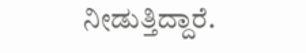ನೀಡುತ್ತಿದ್ದಾರೆ.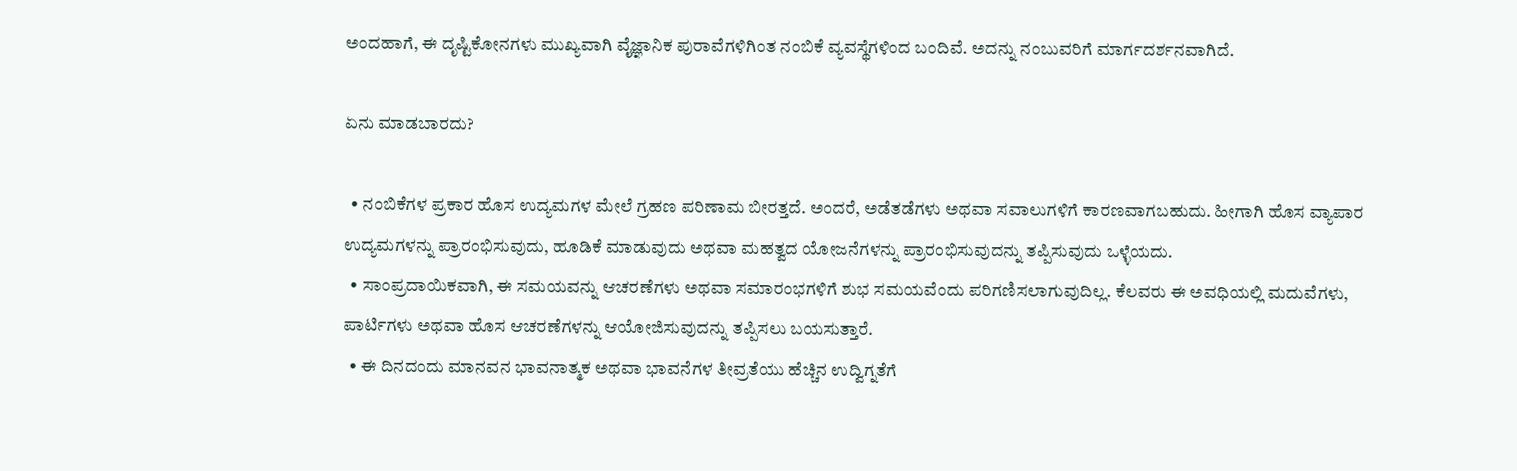ಅಂದಹಾಗೆ, ಈ ದೃಷ್ಟಿಕೋನಗಳು ಮುಖ್ಯವಾಗಿ ವೈಜ್ಞಾನಿಕ ಪುರಾವೆಗಳಿಗಿಂತ ನಂಬಿಕೆ ವ್ಯವಸ್ಥೆಗಳಿಂದ ಬಂದಿವೆ. ಅದನ್ನು ನಂಬುವರಿಗೆ ಮಾರ್ಗದರ್ಶನವಾಗಿದೆ.

ಏನು ಮಾಡಬಾರದು?

  • ನಂಬಿಕೆಗಳ ಪ್ರಕಾರ ಹೊಸ ಉದ್ಯಮಗಳ ಮೇಲೆ ಗ್ರಹಣ ಪರಿಣಾಮ ಬೀರತ್ತದೆ. ಅಂದರೆ, ಅಡೆತಡೆಗಳು ಅಥವಾ ಸವಾಲುಗಳಿಗೆ ಕಾರಣವಾಗಬಹುದು. ಹೀಗಾಗಿ ಹೊಸ ವ್ಯಾಪಾರ ಉದ್ಯಮಗಳನ್ನು ಪ್ರಾರಂಭಿಸುವುದು, ಹೂಡಿಕೆ ಮಾಡುವುದು ಅಥವಾ ಮಹತ್ವದ ಯೋಜನೆಗಳನ್ನು ಪ್ರಾರಂಭಿಸುವುದನ್ನು ತಪ್ಪಿಸುವುದು ಒಳ್ಳೆಯದು.
  • ಸಾಂಪ್ರದಾಯಿಕವಾಗಿ, ಈ ಸಮಯವನ್ನು ಆಚರಣೆಗಳು ಅಥವಾ ಸಮಾರಂಭಗಳಿಗೆ ಶುಭ ಸಮಯವೆಂದು ಪರಿಗಣಿಸಲಾಗುವುದಿಲ್ಲ. ಕೆಲವರು ಈ ಅವಧಿಯಲ್ಲಿ ಮದುವೆಗಳು, ಪಾರ್ಟಿಗಳು ಅಥವಾ ಹೊಸ ಆಚರಣೆಗಳನ್ನು ಆಯೋಜಿಸುವುದನ್ನು ತಪ್ಪಿಸಲು ಬಯಸುತ್ತಾರೆ.
  • ಈ ದಿನದಂದು ಮಾನವನ ಭಾವನಾತ್ಮಕ ಅಥವಾ ಭಾವನೆಗಳ ತೀವ್ರತೆಯು ಹೆಚ್ಚಿನ ಉದ್ವಿಗ್ನತೆಗೆ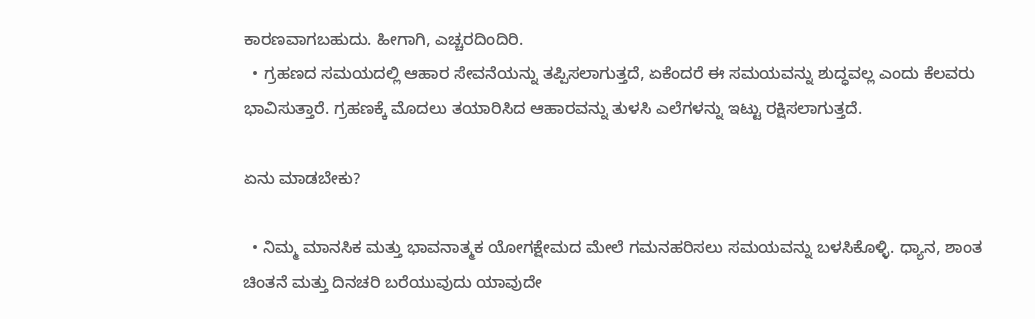ಕಾರಣವಾಗಬಹುದು. ಹೀಗಾಗಿ, ಎಚ್ಚರದಿಂದಿರಿ.
  • ಗ್ರಹಣದ ಸಮಯದಲ್ಲಿ ಆಹಾರ ಸೇವನೆಯನ್ನು ತಪ್ಪಿಸಲಾಗುತ್ತದೆ, ಏಕೆಂದರೆ ಈ ಸಮಯವನ್ನು ಶುದ್ಧವಲ್ಲ ಎಂದು ಕೆಲವರು ಭಾವಿಸುತ್ತಾರೆ. ಗ್ರಹಣಕ್ಕೆ ಮೊದಲು ತಯಾರಿಸಿದ ಆಹಾರವನ್ನು ತುಳಸಿ ಎಲೆಗಳನ್ನು ಇಟ್ಟು ರಕ್ಷಿಸಲಾಗುತ್ತದೆ.

ಏನು ಮಾಡಬೇಕು?

  • ನಿಮ್ಮ ಮಾನಸಿಕ ಮತ್ತು ಭಾವನಾತ್ಮಕ ಯೋಗಕ್ಷೇಮದ ಮೇಲೆ ಗಮನಹರಿಸಲು ಸಮಯವನ್ನು ಬಳಸಿಕೊಳ್ಳಿ. ಧ್ಯಾನ, ಶಾಂತ ಚಿಂತನೆ ಮತ್ತು ದಿನಚರಿ ಬರೆಯುವುದು ಯಾವುದೇ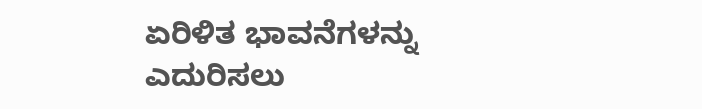ಏರಿಳಿತ ಭಾವನೆಗಳನ್ನು ಎದುರಿಸಲು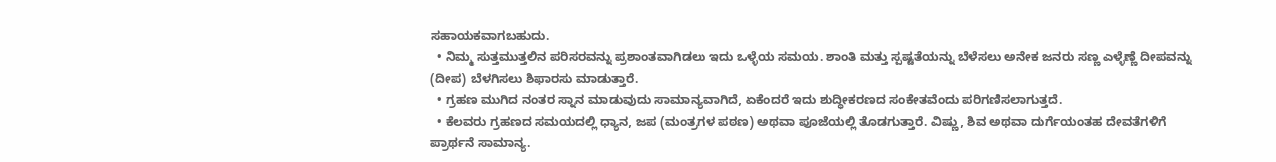ಸಹಾಯಕವಾಗಬಹುದು.
  • ನಿಮ್ಮ ಸುತ್ತಮುತ್ತಲಿನ ಪರಿಸರವನ್ನು ಪ್ರಶಾಂತವಾಗಿಡಲು ಇದು ಒಳ್ಳೆಯ ಸಮಯ. ಶಾಂತಿ ಮತ್ತು ಸ್ಪಷ್ಟತೆಯನ್ನು ಬೆಳೆಸಲು ಅನೇಕ ಜನರು ಸಣ್ಣ ಎಳ್ಳೆಣ್ಣೆ ದೀಪವನ್ನು (ದೀಪ) ಬೆಳಗಿಸಲು ಶಿಫಾರಸು ಮಾಡುತ್ತಾರೆ.
  • ಗ್ರಹಣ ಮುಗಿದ ನಂತರ ಸ್ನಾನ ಮಾಡುವುದು ಸಾಮಾನ್ಯವಾಗಿದೆ, ಏಕೆಂದರೆ ಇದು ಶುದ್ಧೀಕರಣದ ಸಂಕೇತವೆಂದು ಪರಿಗಣಿಸಲಾಗುತ್ತದೆ.
  • ಕೆಲವರು ಗ್ರಹಣದ ಸಮಯದಲ್ಲಿ ಧ್ಯಾನ, ಜಪ (ಮಂತ್ರಗಳ ಪಠಣ) ಅಥವಾ ಪೂಜೆಯಲ್ಲಿ ತೊಡಗುತ್ತಾರೆ. ವಿಷ್ಣು, ಶಿವ ಅಥವಾ ದುರ್ಗೆಯಂತಹ ದೇವತೆಗಳಿಗೆ ಪ್ರಾರ್ಥನೆ ಸಾಮಾನ್ಯ.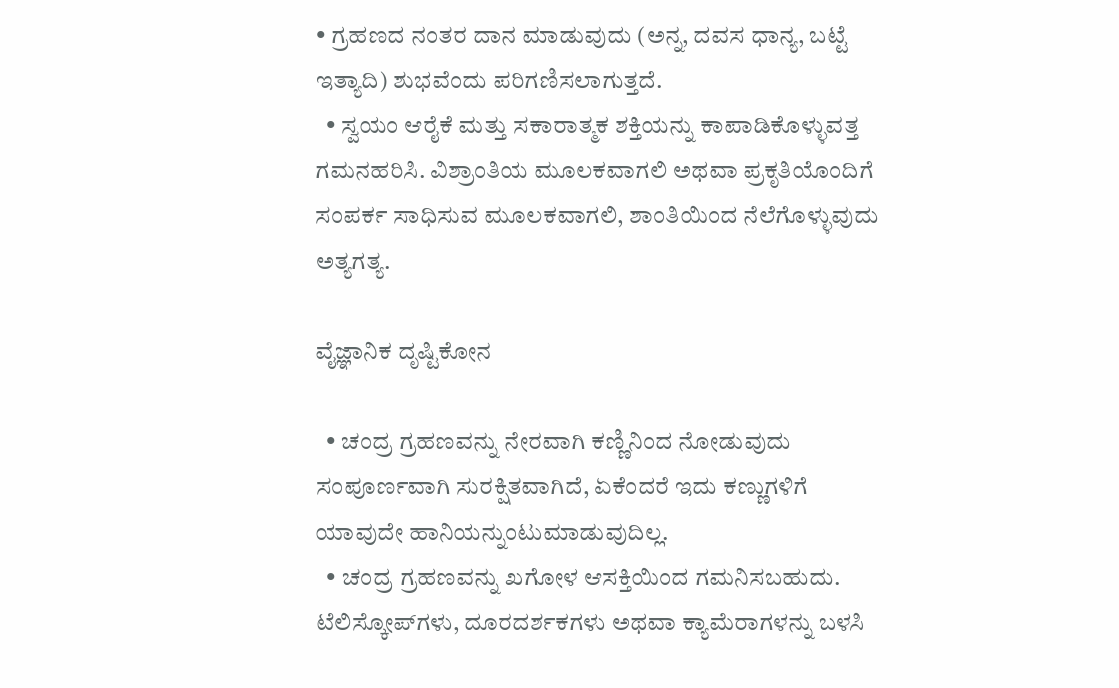• ಗ್ರಹಣದ ನಂತರ ದಾನ ಮಾಡುವುದು (ಅನ್ನ, ದವಸ ಧಾನ್ಯ, ಬಟ್ಟೆ ಇತ್ಯಾದಿ) ಶುಭವೆಂದು ಪರಿಗಣಿಸಲಾಗುತ್ತದೆ.
  • ಸ್ವಯಂ ಆರೈಕೆ ಮತ್ತು ಸಕಾರಾತ್ಮಕ ಶಕ್ತಿಯನ್ನು ಕಾಪಾಡಿಕೊಳ್ಳುವತ್ತ ಗಮನಹರಿಸಿ. ವಿಶ್ರಾಂತಿಯ ಮೂಲಕವಾಗಲಿ ಅಥವಾ ಪ್ರಕೃತಿಯೊಂದಿಗೆ ಸಂಪರ್ಕ ಸಾಧಿಸುವ ಮೂಲಕವಾಗಲಿ, ಶಾಂತಿಯಿಂದ ನೆಲೆಗೊಳ್ಳುವುದು ಅತ್ಯಗತ್ಯ.

ವೈಜ್ಞಾನಿಕ ದೃಷ್ಟಿಕೋನ

  • ಚಂದ್ರ ಗ್ರಹಣವನ್ನು ನೇರವಾಗಿ ಕಣ್ಣಿನಿಂದ ನೋಡುವುದು ಸಂಪೂರ್ಣವಾಗಿ ಸುರಕ್ಷಿತವಾಗಿದೆ, ಏಕೆಂದರೆ ಇದು ಕಣ್ಣುಗಳಿಗೆ ಯಾವುದೇ ಹಾನಿಯನ್ನುಂಟುಮಾಡುವುದಿಲ್ಲ.
  • ಚಂದ್ರ ಗ್ರಹಣವನ್ನು ಖಗೋಳ ಆಸಕ್ತಿಯಿಂದ ಗಮನಿಸಬಹುದು. ಟೆಲಿಸ್ಕೋಪ್‌ಗಳು, ದೂರದರ್ಶಕಗಳು ಅಥವಾ ಕ್ಯಾಮೆರಾಗಳನ್ನು ಬಳಸಿ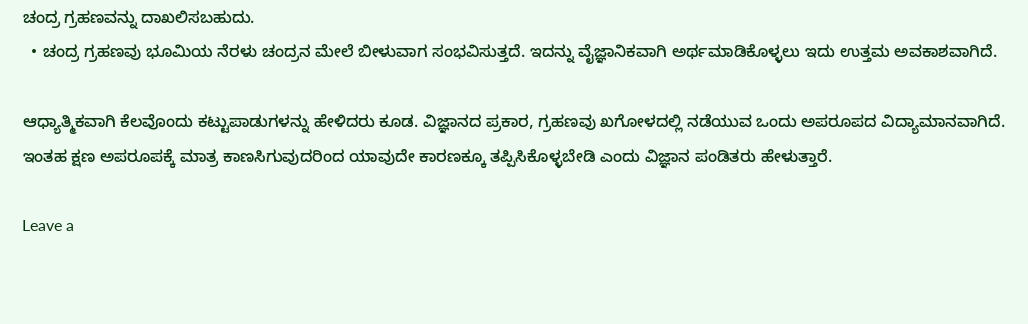ಚಂದ್ರ ಗ್ರಹಣವನ್ನು ದಾಖಲಿಸಬಹುದು.
  • ಚಂದ್ರ ಗ್ರಹಣವು ಭೂಮಿಯ ನೆರಳು ಚಂದ್ರನ ಮೇಲೆ ಬೀಳುವಾಗ ಸಂಭವಿಸುತ್ತದೆ. ಇದನ್ನು ವೈಜ್ಞಾನಿಕವಾಗಿ ಅರ್ಥಮಾಡಿಕೊಳ್ಳಲು ಇದು ಉತ್ತಮ ಅವಕಾಶವಾಗಿದೆ.

ಆಧ್ಯಾತ್ಮಿಕವಾಗಿ ಕೆಲವೊಂದು ಕಟ್ಟುಪಾಡುಗಳನ್ನು ಹೇಳಿದರು ಕೂಡ. ವಿಜ್ಞಾನದ ಪ್ರಕಾರ, ಗ್ರಹಣವು ಖಗೋಳದಲ್ಲಿ ನಡೆಯುವ ಒಂದು ಅಪರೂಪದ ವಿದ್ಯಾಮಾನವಾಗಿದೆ. ಇಂತಹ ಕ್ಷಣ ಅಪರೂಪಕ್ಕೆ ಮಾತ್ರ ಕಾಣಸಿಗುವುದರಿಂದ ಯಾವುದೇ ಕಾರಣಕ್ಕೂ ತಪ್ಪಿಸಿಕೊಳ್ಳಬೇಡಿ ಎಂದು ವಿಜ್ಞಾನ ಪಂಡಿತರು ಹೇಳುತ್ತಾರೆ.

Leave a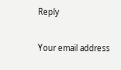Reply

Your email address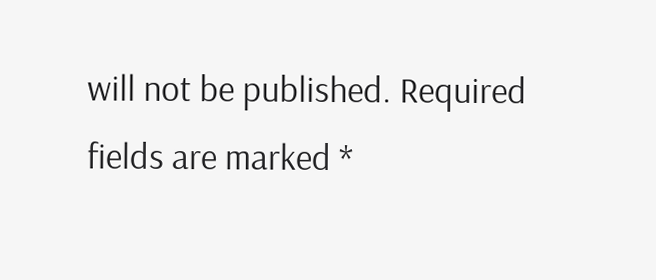will not be published. Required fields are marked *